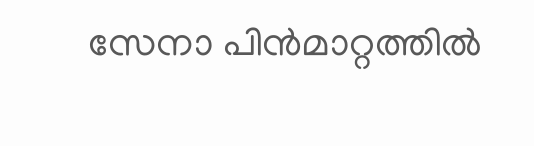സേനാ പിൻമാറ്റത്തിൽ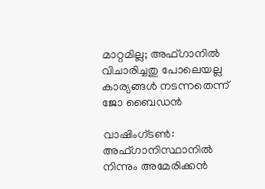മാറ്റമില്ല; അഫ്ഗാനില്‍ വിചാരിച്ചതു പോലെയല്ല കാര്യങ്ങള്‍ നടന്നതെന്ന് ജോ ബൈഡന്‍

വാഷിംഗ്ടണ്‍: അഫ്ഗാനിസ്ഥാനില്‍ നിന്നും അമേരിക്കന്‍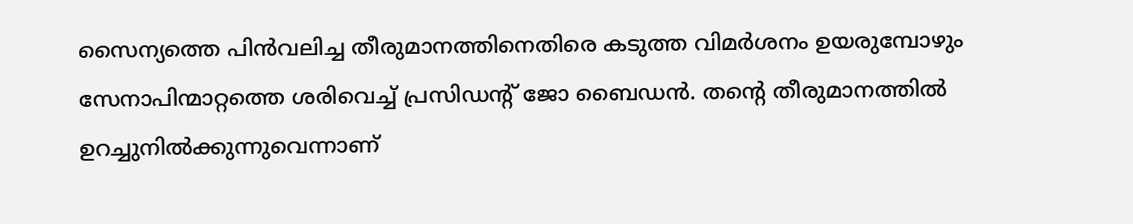സൈന്യത്തെ പിന്‍വലിച്ച തീരുമാനത്തിനെതിരെ കടുത്ത വിമര്‍ശനം ഉയരുമ്പോഴും സേനാപിന്മാറ്റത്തെ ശരിവെച്ച് പ്രസിഡന്റ് ജോ ബൈഡന്‍. തന്റെ തീരുമാനത്തില്‍ ഉറച്ചുനില്‍ക്കുന്നുവെന്നാണ്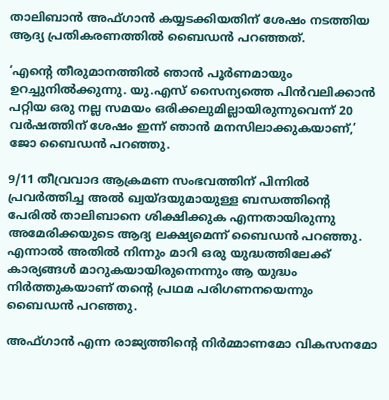താലിബാന്‍ അഫ്ഗാന്‍ കയ്യടക്കിയതിന് ശേഷം നടത്തിയ ആദ്യ പ്രതികരണത്തില്‍ ബൈഡന്‍ പറഞ്ഞത്.

‘എന്റെ തീരുമാനത്തില്‍ ഞാന്‍ പൂര്‍ണമായും ഉറച്ചുനില്‍ക്കുന്നു. യു.എസ് സൈന്യത്തെ പിന്‍വലിക്കാന്‍ പറ്റിയ ഒരു നല്ല സമയം ഒരിക്കലുമില്ലായിരുന്നുവെന്ന് 20 വര്‍ഷത്തിന് ശേഷം ഇന്ന് ഞാന്‍ മനസിലാക്കുകയാണ്,’ ജോ ബൈഡന്‍ പറഞ്ഞു.

9/11 തീവ്രവാദ ആക്രമണ സംഭവത്തിന് പിന്നില്‍ പ്രവര്‍ത്തിച്ച അല്‍ ഖ്വയ്ദയുമായുള്ള ബന്ധത്തിന്റെ പേരില്‍ താലിബാനെ ശിക്ഷിക്കുക എന്നതായിരുന്നു അമേരിക്കയുടെ ആദ്യ ലക്ഷ്യമെന്ന് ബൈഡന്‍ പറഞ്ഞു. എന്നാല്‍ അതില്‍ നിന്നും മാറി ഒരു യുദ്ധത്തിലേക്ക് കാര്യങ്ങള്‍ മാറുകയായിരുന്നെന്നും ആ യുദ്ധം നിര്‍ത്തുകയാണ് തന്റെ പ്രഥമ പരിഗണനയെന്നും ബൈഡന്‍ പറഞ്ഞു.

അഫ്ഗാന്‍ എന്ന രാജ്യത്തിന്റെ നിര്‍മ്മാണമോ വികസനമോ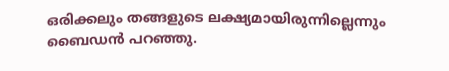ഒരിക്കലും തങ്ങളുടെ ലക്ഷ്യമായിരുന്നില്ലെന്നും ബൈഡന്‍ പറഞ്ഞു.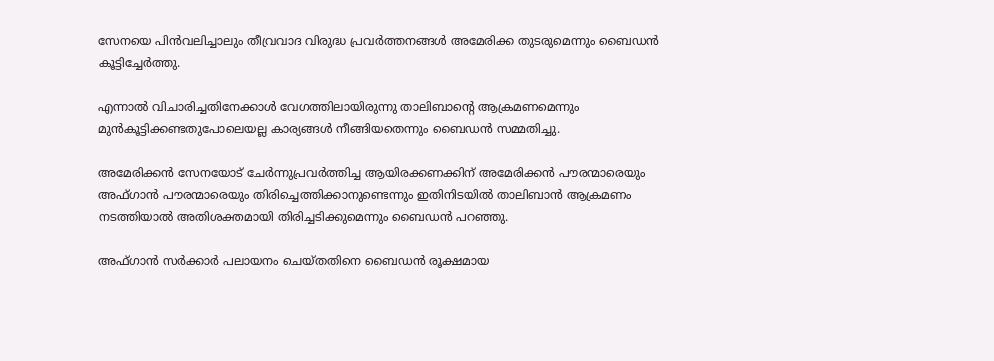സേനയെ പിന്‍വലിച്ചാലും തീവ്രവാദ വിരുദ്ധ പ്രവര്‍ത്തനങ്ങള്‍ അമേരിക്ക തുടരുമെന്നും ബൈഡന്‍ കൂട്ടിച്ചേര്‍ത്തു.

എന്നാല്‍ വിചാരിച്ചതിനേക്കാള്‍ വേഗത്തിലായിരുന്നു താലിബാന്റെ ആക്രമണമെന്നും മുന്‍കൂട്ടിക്കണ്ടതുപോലെയല്ല കാര്യങ്ങള്‍ നീങ്ങിയതെന്നും ബൈഡന്‍ സമ്മതിച്ചു.

അമേരിക്കന്‍ സേനയോട് ചേര്‍ന്നുപ്രവര്‍ത്തിച്ച ആയിരക്കണക്കിന് അമേരിക്കന്‍ പൗരന്മാരെയും അഫ്ഗാന്‍ പൗരന്മാരെയും തിരിച്ചെത്തിക്കാനുണ്ടെന്നും ഇതിനിടയില്‍ താലിബാന്‍ ആക്രമണം നടത്തിയാല്‍ അതിശക്തമായി തിരിച്ചടിക്കുമെന്നും ബൈഡന്‍ പറഞ്ഞു.

അഫ്ഗാന്‍ സര്‍ക്കാര്‍ പലായനം ചെയ്തതിനെ ബൈഡന്‍ രൂക്ഷമായ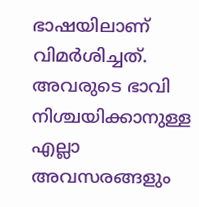ഭാഷയിലാണ് വിമര്‍ശിച്ചത്. അവരുടെ ഭാവി നിശ്ചയിക്കാനുള്ള എല്ലാ അവസരങ്ങളും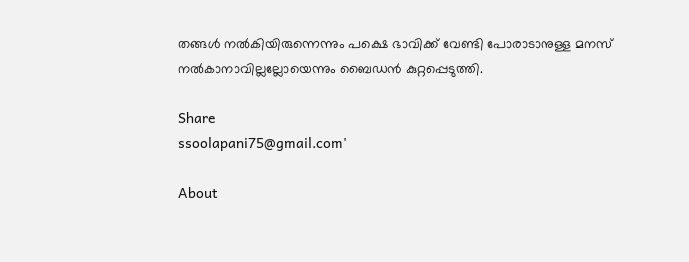തങ്ങള്‍ നല്‍കിയിരുന്നെന്നും പക്ഷെ ഭാവിക്ക് വേണ്ടി പോരാടാനുള്ള മനസ് നല്‍കാനാവില്ലല്ലോയെന്നും ബൈഡന്‍ കുറ്റപ്പെടുത്തി.

Share
ssoolapani75@gmail.com'

About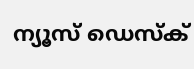ന്യൂസ് ഡെസ്ക്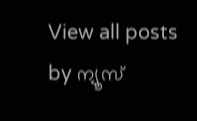View all posts by ന്യൂസ്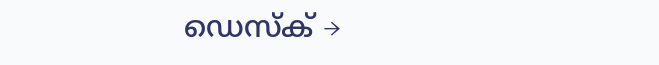ഡെസ്ക് →